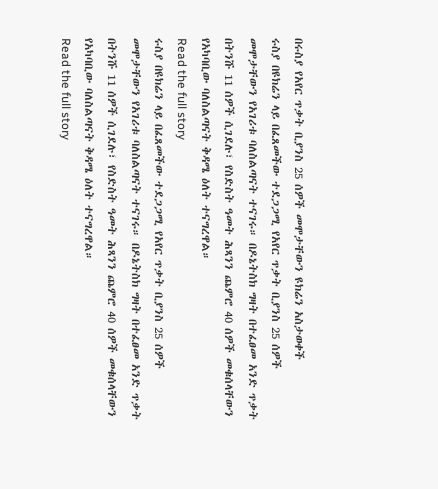በሩስያ የአየር ጥቃት ቢያንስ 25 ሰዎች መሞታቸውን ዩክሬን አስታወቀች
ሩስያ በዩክሬን ላይ በፈጸመችው ተደጋጋሚ የአየር ጥቃት ቢያንስ 25 ሰዎች መሞታቸውን የአገሪቱ ባለስልጣናት ተናገሩ። በዶኔትስክ ግዛት በተፈፀመ አንድ ጥቃት በትንሹ 11 ሰዎች ሲገደሉ፣ የስድስት ዓመት ሕጻንን ጨምሮ 40 ሰዎች መቁሰላቸውን የአካባቢው ባለስልጣናት ቅዳሜ ዕለት ተናግረዋል።
Read the full story
ሩስያ በዩክሬን ላይ በፈጸመችው ተደጋጋሚ የአየር ጥቃት ቢያንስ 25 ሰዎች መሞታቸውን የአገሪቱ ባለስልጣናት ተናገሩ። በዶኔትስክ ግዛት በተፈፀመ አንድ ጥቃት በትንሹ 11 ሰዎች ሲገደሉ፣ የስድስት ዓመት ሕጻንን ጨምሮ 40 ሰዎች መቁሰላቸውን የአካባቢው ባለስልጣናት ቅዳሜ ዕለት ተናግረዋል።
Read the full story